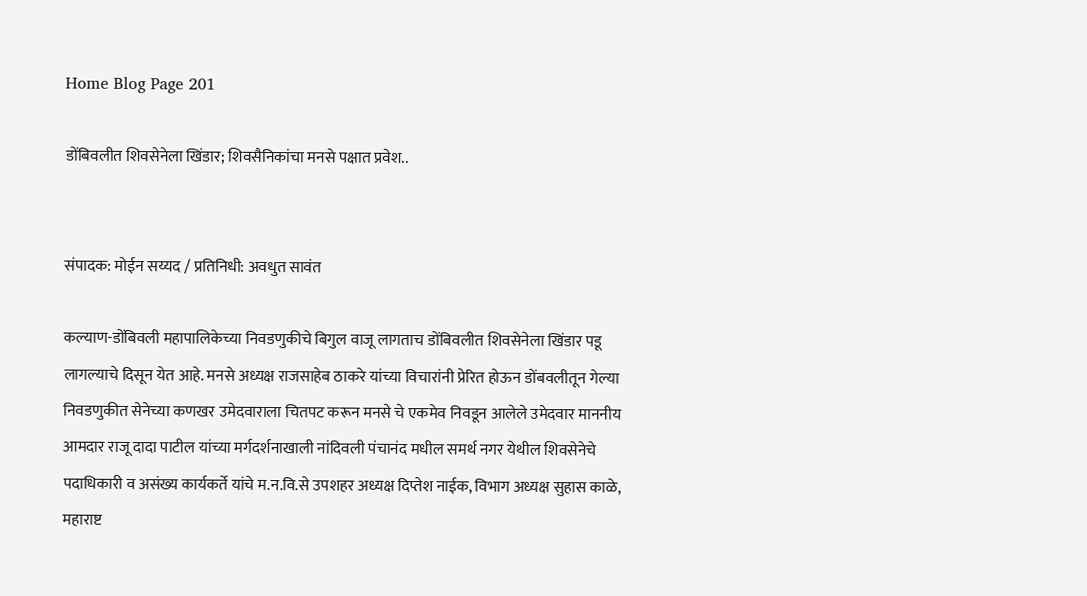Home Blog Page 201

डोंबिवलीत शिवसेनेला खिंडार; शिवसैनिकांचा मनसे पक्षात प्रवेश..


संपादक: मोईन सय्यद / प्रतिनिधी: अवधुत सावंत

कल्याण-डोंबिवली महापालिकेच्या निवडणुकीचे बिगुल वाजू लागताच डोंबिवलीत शिवसेनेला खिंडार पडू लागल्याचे दिसून येत आहे. मनसे अध्यक्ष राजसाहेब ठाकरे यांच्या विचारांनी प्रेरित होऊन डोंबवलीतून गेल्या निवडणुकीत सेनेच्या कणखर उमेदवाराला चितपट करून मनसे चे एकमेव निवडून आलेले उमेदवार माननीय आमदार राजू दादा पाटील यांच्या मर्गदर्शनाखाली नांदिवली पंचानंद मधील समर्थ नगर येथील शिवसेनेचे पदाधिकारी व असंख्य कार्यकर्ते यांचे म.न.वि.से उपशहर अध्यक्ष दिप्तेश नाईक, विभाग अध्यक्ष सुहास काळे, महाराष्ट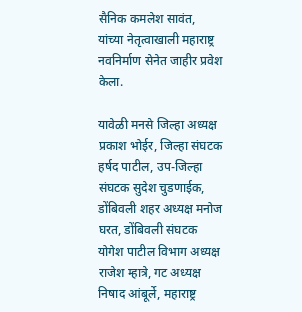सैनिक कमलेश सावंत, यांच्या नेतृत्वाखाली महाराष्ट्र नवनिर्माण सेनेत जाहीर प्रवेश केला.

यावेळी मनसे जिल्हा अध्यक्ष प्रकाश भोईर, जिल्हा संघटक हर्षद पाटील, उप-जिल्हा संघटक सुदेश चुडणाईक, डोंबिवली शहर अध्यक्ष मनोज घरत, डोंबिवली संघटक योगेश पाटील विभाग अध्यक्ष राजेश म्हात्रे, गट अध्यक्ष निषाद आंबूर्ले, महाराष्ट्र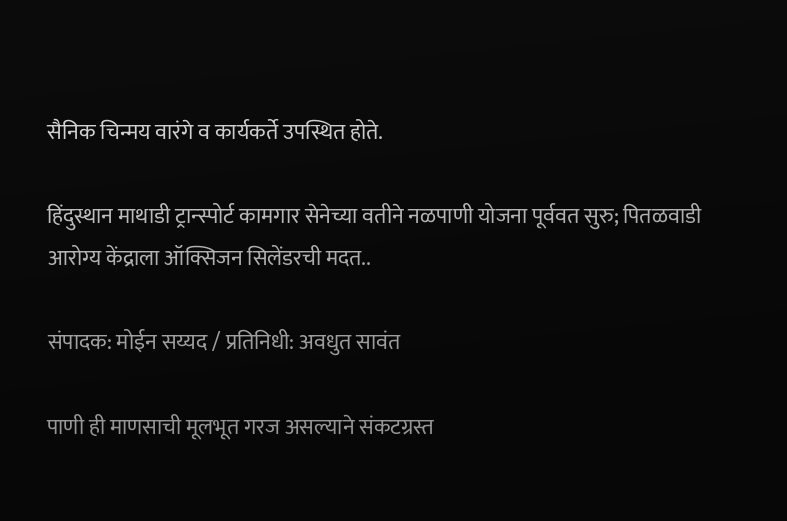सैनिक चिन्मय वारंगे व कार्यकर्ते उपस्थित होते.

हिंदुस्थान माथाडी ट्रान्स्पोर्ट कामगार सेनेच्या वतीने नळपाणी योजना पूर्ववत सुरु; पितळवाडी आरोग्य केंद्राला ऑक्सिजन सिलेंडरची मदत..

संपादक: मोईन सय्यद / प्रतिनिधी: अवधुत सावंत

पाणी ही माणसाची मूलभूत गरज असल्याने संकटग्रस्त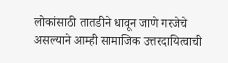लोकांसाठी तातडीने धावून जाणे गरजेचे असल्याने आम्ही सामाजिक उत्तरदायित्वाची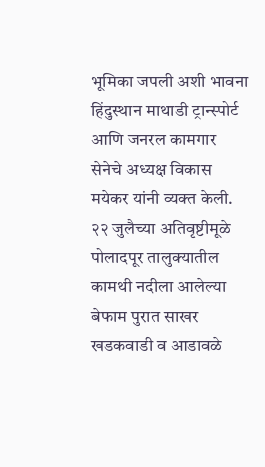भूमिका जपली अशी भावना हिंदुस्थान माथाडी ट्रान्स्पोर्ट आणि जनरल कामगार सेनेचे अध्यक्ष विकास मयेकर यांनी व्यक्त केली. २२ जुलैच्या अतिवृष्टीमूळे पोलादपूर तालुक्यातील कामथी नदीला आलेल्या बेफाम पुरात साखर खडकवाडी व आडावळे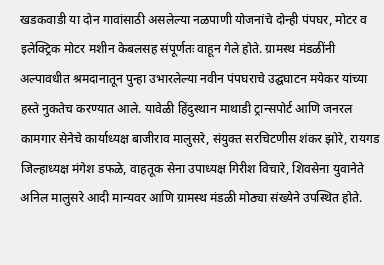खडकवाडी या दोन गावांसाठी असलेल्या नळपाणी योजनांचे दोन्ही पंपघर, मोटर व इलेक्ट्रिक मोटर मशीन केबलसह संपूर्णतः वाहून गेले होते. ग्रामस्थ मंडळींनी अल्पावधीत श्रमदानातून पुन्हा उभारलेल्या नवीन पंपघराचे उद्घघाटन मयेकर यांच्या हस्ते नुकतेच करण्यात आले. यावेळी हिंदुस्थान माथाडी ट्रान्सपोर्ट आणि जनरल कामगार सेनेचे कार्याध्यक्ष बाजीराव मालुसरे, संयुक्त सरचिटणीस शंकर झोरे, रायगड जिल्हाध्यक्ष मंगेश डफळे, वाहतूक सेना उपाध्यक्ष गिरीश विचारे, शिवसेना युवानेते अनिल मालुसरे आदी मान्यवर आणि ग्रामस्थ मंडळी मोठ्या संख्येने उपस्थित होते.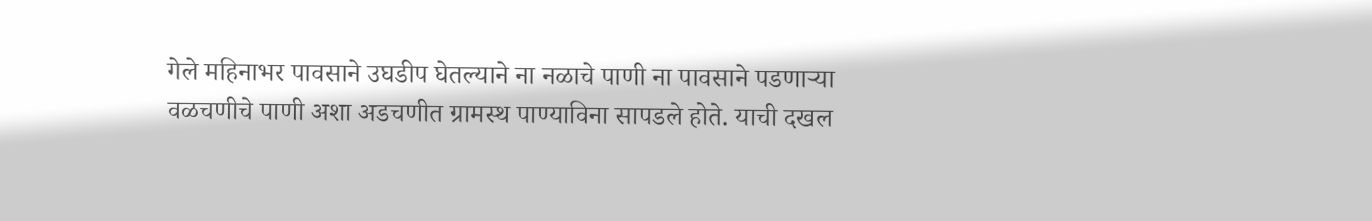गेले महिनाभर पावसाने उघडीप घेतल्याने ना नळाचे पाणी ना पावसाने पडणाऱ्या वळचणीचे पाणी अशा अडचणीत ग्रामस्थ पाण्याविना सापडले होते. याची दखल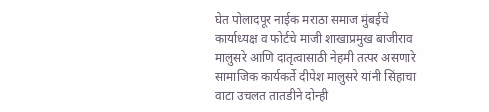घेत पोलादपूर नाईक मराठा समाज मुंबईचे कार्याध्यक्ष व फोर्टचे माजी शाखाप्रमुख बाजीराव मालुसरे आणि दातृत्वासाठी नेहमी तत्पर असणारे सामाजिक कार्यकर्ते दीपेश मालुसरे यांनी सिंहाचा वाटा उचलत तातडीने दोन्ही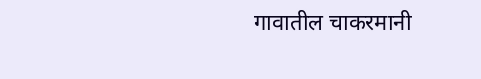गावातील चाकरमानी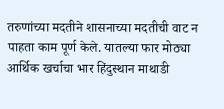तरुणांच्या मदतीने शासनाच्या मदतीची वाट न पाहता काम पूर्ण केले. यातल्या फार मोठ्या आर्थिक खर्चाचा भार हिंदुस्थान माथाडी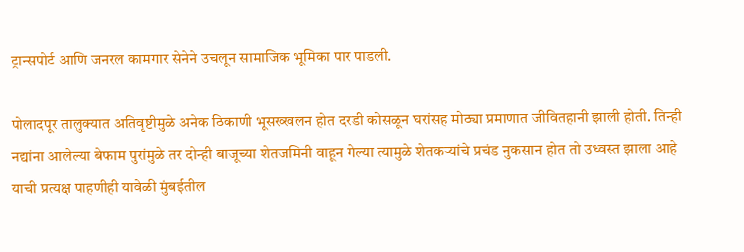ट्रान्सपोर्ट आणि जनरल कामगार सेनेने उचलून सामाजिक भूमिका पार पाडली.

पोलादपूर तालुक्यात अतिवृष्टीमुळे अनेक ठिकाणी भूसख्खलन होत दरडी कोसळून घरांसह मोठ्या प्रमाणात जीवितहानी झाली होती. तिन्ही नद्यांना आलेल्या बेफाम पुरांमुळे तर दोन्ही बाजूच्या शेतजमिनी वाहून गेल्या त्यामुळे शेतकऱ्यांचे प्रचंड नुकसान होत तो उध्वस्त झाला आहे याची प्रत्यक्ष पाहणीही यावेळी मुंबईतील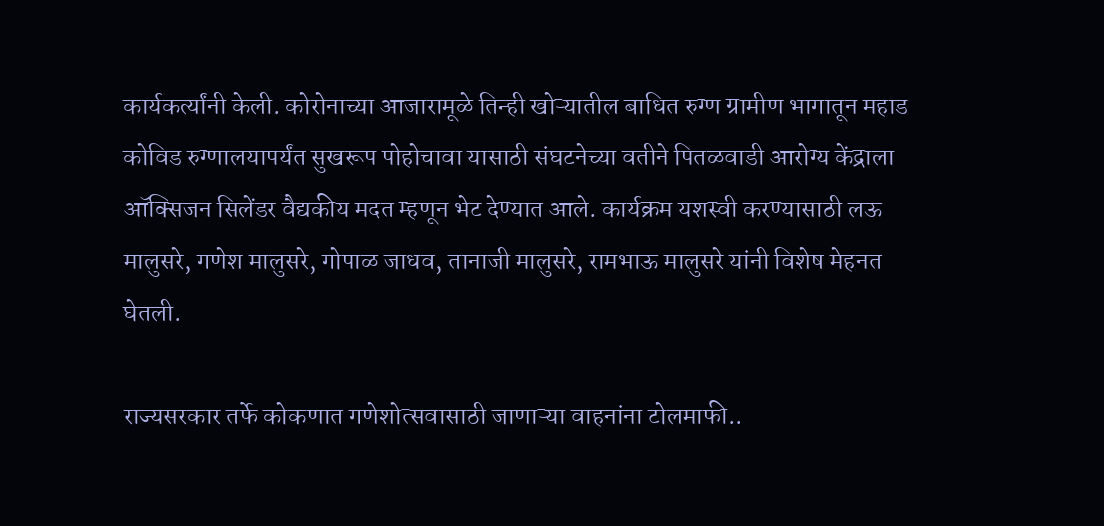कार्यकर्त्यांनी केली. कोरोनाच्या आजारामूळे तिन्ही खोऱ्यातील बाधित रुग्ण ग्रामीण भागातून महाड कोविड रुग्णालयापर्यंत सुखरूप पोहोचावा यासाठी संघटनेच्या वतीने पितळवाडी आरोग्य केंद्राला ऑक्सिजन सिलेंडर वैद्यकीय मदत म्हणून भेट देण्यात आले. कार्यक्रम यशस्वी करण्यासाठी लऊ मालुसरे, गणेश मालुसरे, गोपाळ जाधव, तानाजी मालुसरे, रामभाऊ मालुसरे यांनी विशेष मेहनत घेतली.

राज्यसरकार तर्फे कोकणात गणेशोत्सवासाठी जाणाऱ्या वाहनांना टोलमाफी..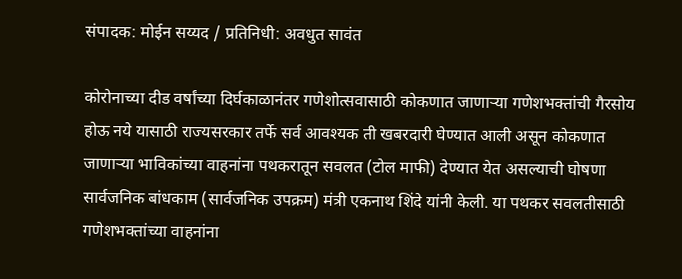संपादक: मोईन सय्यद / प्रतिनिधी: अवधुत सावंत

कोरोनाच्या दीड वर्षांच्या दिर्घकाळानंतर गणेशोत्सवासाठी कोकणात जाणाऱ्या गणेशभक्तांची गैरसोय होऊ नये यासाठी राज्यसरकार तर्फे सर्व आवश्यक ती खबरदारी घेण्यात आली असून कोकणात जाणाऱ्या भाविकांच्या वाहनांना पथकरातून सवलत (टोल माफी) देण्यात येत असल्याची घोषणा सार्वजनिक बांधकाम (सार्वजनिक उपक्रम) मंत्री एकनाथ शिंदे यांनी केली. या पथकर सवलतीसाठी गणेशभक्तांच्या वाहनांना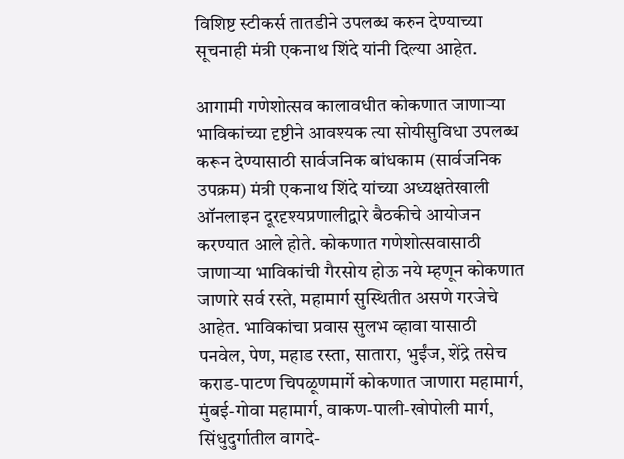विशिष्ट स्टीकर्स तातडीने उपलब्ध करुन देण्याच्या सूचनाही मंत्री एकनाथ शिंदे यांनी दिल्या आहेत.

आगामी गणेशोत्सव कालावधीत कोकणात जाणाऱ्या भाविकांच्या दृष्टीने आवश्यक त्या सोयीसुविधा उपलब्ध करून देण्यासाठी सार्वजनिक बांधकाम (सार्वजनिक उपक्रम) मंत्री एकनाथ शिंदे यांच्या अध्यक्षतेखाली ऑनलाइन दूरदृश्यप्रणालीद्वारे बैठकीचे आयोजन करण्यात आले होते. कोकणात गणेशोत्सवासाठी जाणाऱ्या भाविकांची गैरसोय होऊ नये म्हणून कोकणात जाणारे सर्व रस्ते, महामार्ग सुस्थितीत असणे गरजेचे आहेत. भाविकांचा प्रवास सुलभ व्हावा यासाठी पनवेल, पेण, महाड रस्ता, सातारा, भुईंज, शेंद्रे तसेच कराड-पाटण चिपळूणमार्गे कोकणात जाणारा महामार्ग, मुंबई-गोवा महामार्ग, वाकण-पाली-खोपोली मार्ग, सिंधुदुर्गातील वागदे-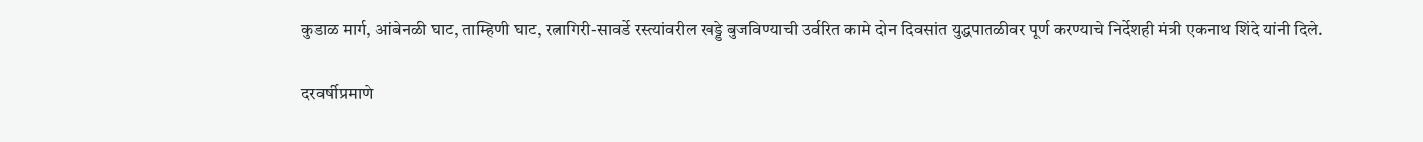कुडाळ मार्ग, आंबेनळी घाट, ताम्हिणी घाट, रत्नागिरी-सावर्डे रस्त्यांवरील खड्डे बुजविण्याची उर्वरित कामे दोन दिवसांत युद्धपातळीवर पूर्ण करण्याचे निर्देशही मंत्री एकनाथ शिंदे यांनी दिले.

दरवर्षीप्रमाणे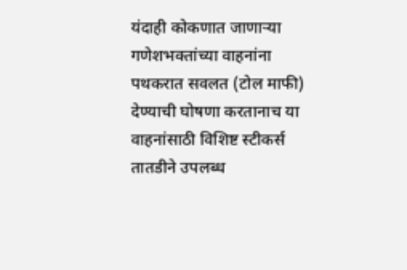यंदाही कोकणात जाणाऱ्या गणेशभक्तांच्या वाहनांना पथकरात सवलत (टोल माफी) देण्याची घोषणा करतानाच या वाहनांसाठी विशिष्ट स्टीकर्स तातडीने उपलब्ध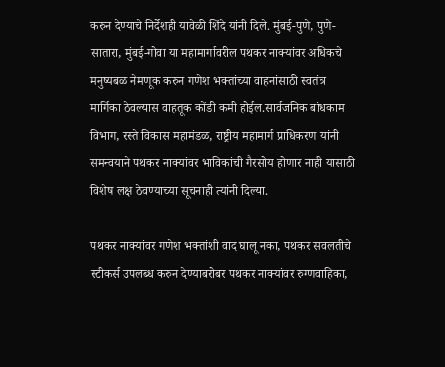करुन देण्याचे निर्देशही यावेळी शिंदे यांनी दिले. मुंबई-पुणे, पुणे-सातारा, मुंबई-गोवा या महामार्गावरील पथकर नाक्यांवर अधिकचे मनुष्यबळ नेमणूक करुन गणेश भक्तांच्या वाहनांसाठी स्वतंत्र मार्गिका ठेवल्यास वाहतूक कोंडी कमी होईल.सार्वजनिक बांधकाम विभाग, रस्ते विकास महामंडळ, राष्ट्रीय महामार्ग प्राधिकरण यांनी समन्वयाने पथकर नाक्यांवर भाविकांची गैरसोय होणार नाही यासाठी विशेष लक्ष ठेवण्याच्या सूचनाही त्यांनी दिल्या.

पथकर नाक्यांवर गणेश भक्तांशी वाद घालू नका, पथकर सवलतीचे स्टीकर्स उपलब्ध करुन देण्याबरोबर पथकर नाक्यांवर रुग्णवाहिका,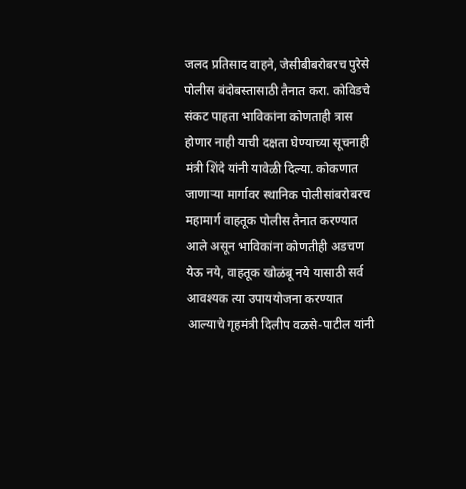जलद प्रतिसाद वाहने, जेसीबीबरोबरच पुरेसे पोलीस बंदोबस्तासाठी तैनात करा. कोविडचे संकट पाहता भाविकांना कोणताही त्रास होणार नाही याची दक्षता घेण्याच्या सूचनाही मंत्री शिंदे यांनी यावेळी दिल्या. कोकणात जाणाऱ्या मार्गावर स्थानिक पोलीसांबरोबरच महामार्ग वाहतूक पोलीस तैनात करण्यात आले असून भाविकांना कोणतीही अडचण येऊ नये, वाहतूक खोळंबू नये यासाठी सर्व आवश्यक त्या उपाययोजना करण्यात आल्याचे गृहमंत्री दिलीप वळसे-पाटील यांनी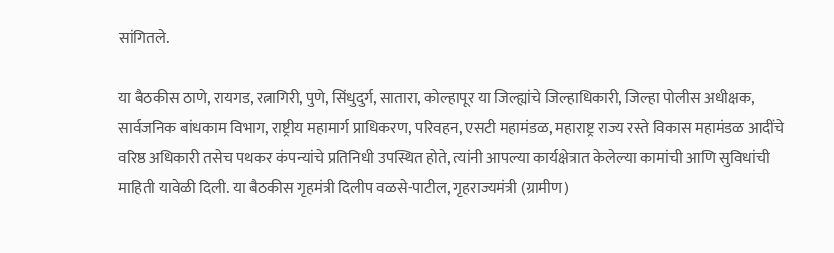सांगितले.

या बैठकीस ठाणे, रायगड, रत्नागिरी, पुणे, सिंधुदुर्ग, सातारा, कोल्हापूर या जिल्ह्यांचे जिल्हाधिकारी, जिल्हा पोलीस अधीक्षक, सार्वजनिक बांधकाम विभाग, राष्ट्रीय महामार्ग प्राधिकरण, परिवहन, एसटी महामंडळ, महाराष्ट्र राज्य रस्ते विकास महामंडळ आदींचे वरिष्ठ अधिकारी तसेच पथकर कंपन्यांचे प्रतिनिधी उपस्थित होते, त्यांनी आपल्या कार्यक्षेत्रात केलेल्या कामांची आणि सुविधांची माहिती यावेळी दिली. या बैठकीस गृहमंत्री दिलीप वळसे-पाटील, गृहराज्यमंत्री (ग्रामीण)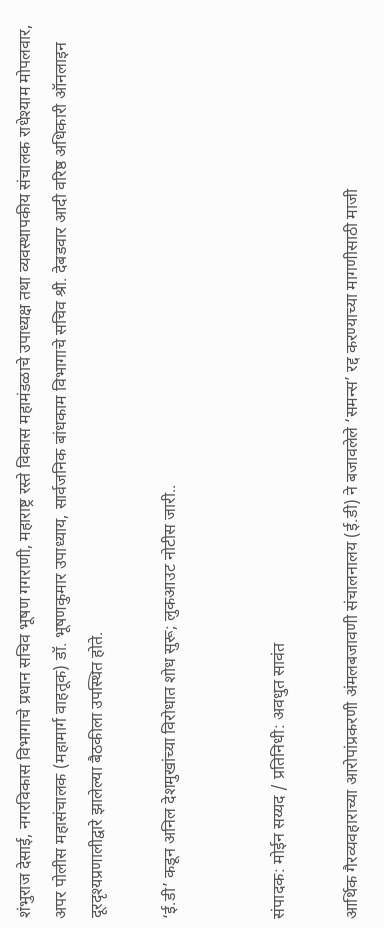शंभुराज देसाई, नगरविकास विभागाचे प्रधान सचिव भूषण गगराणी, महाराष्ट्र रस्ते विकास महामंडळाचे उपाध्यक्ष तथा व्यवस्थापकीय संचालक राधेश्याम मोपलवार, अपर पोलीस महासंचालक (महामार्ग वाहतूक) डॉ. भूषणकुमार उपाध्याय, सार्वजनिक बांधकाम विभागाचे सचिव श्री. देबडवार आदी वरिष्ठ अधिकारी ऑनलाइन दूरदृश्यप्रणालीद्वारे झालेल्या बैठकीला उपस्थित होते.

‘ई.डी’ कडून अनिल देशमुखांच्या विरोधात शोध सुरू; लुकआउट नोटीस जारी..


संपादक: मोईन सय्यद / प्रतिनिधी: अवधुत सावंत

आर्थिक गैरव्यवहाराच्या आरोपांप्रकरणी अंमलबजावणी संचालनालय (ई.डी) ने बजावलेले ‘समन्स’ रद्द करण्याच्या मागणीसाठी माजी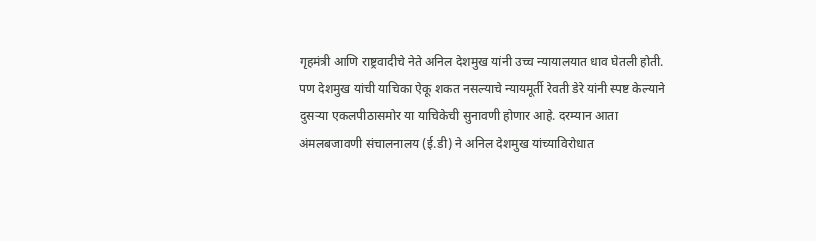गृहमंत्री आणि राष्ट्रवादीचे नेते अनिल देशमुख यांनी उच्च न्यायालयात धाव घेतली होती. पण देशमुख यांची याचिका ऐकू शकत नसल्याचे न्यायमूर्ती रेवती डेरे यांनी स्पष्ट केल्याने दुसऱ्या एकलपीठासमोर या याचिकेची सुनावणी होणार आहे. दरम्यान आता अंमलबजावणी संचालनालय (ई.डी) ने अनिल देशमुख यांच्याविरोधात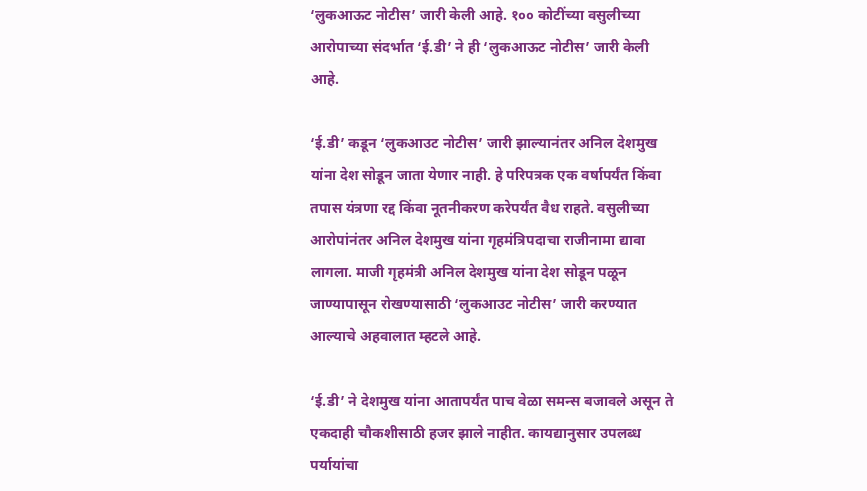‘लुकआऊट नोटीस’ जारी केली आहे. १०० कोटींच्या वसुलीच्या आरोपाच्या संदर्भात ‘ई.डी’ ने ही ‘लुकआऊट नोटीस’ जारी केली आहे.

‘ई.डी’ कडून ‘लुकआउट नोटीस’ जारी झाल्यानंतर अनिल देशमुख यांना देश सोडून जाता येणार नाही. हे परिपत्रक एक वर्षापर्यंत किंवा तपास यंत्रणा रद्द किंवा नूतनीकरण करेपर्यंत वैध राहते. वसुलीच्या आरोपांनंतर अनिल देशमुख यांना गृहमंत्रिपदाचा राजीनामा द्यावा लागला. माजी गृहमंत्री अनिल देशमुख यांना देश सोडून पळून जाण्यापासून रोखण्यासाठी ‘लुकआउट नोटीस’ जारी करण्यात आल्याचे अहवालात म्हटले आहे.

‘ई.डी’ ने देशमुख यांना आतापर्यंत पाच वेळा समन्स बजावले असून ते एकदाही चौकशीसाठी हजर झाले नाहीत. कायद्यानुसार उपलब्ध पर्यायांचा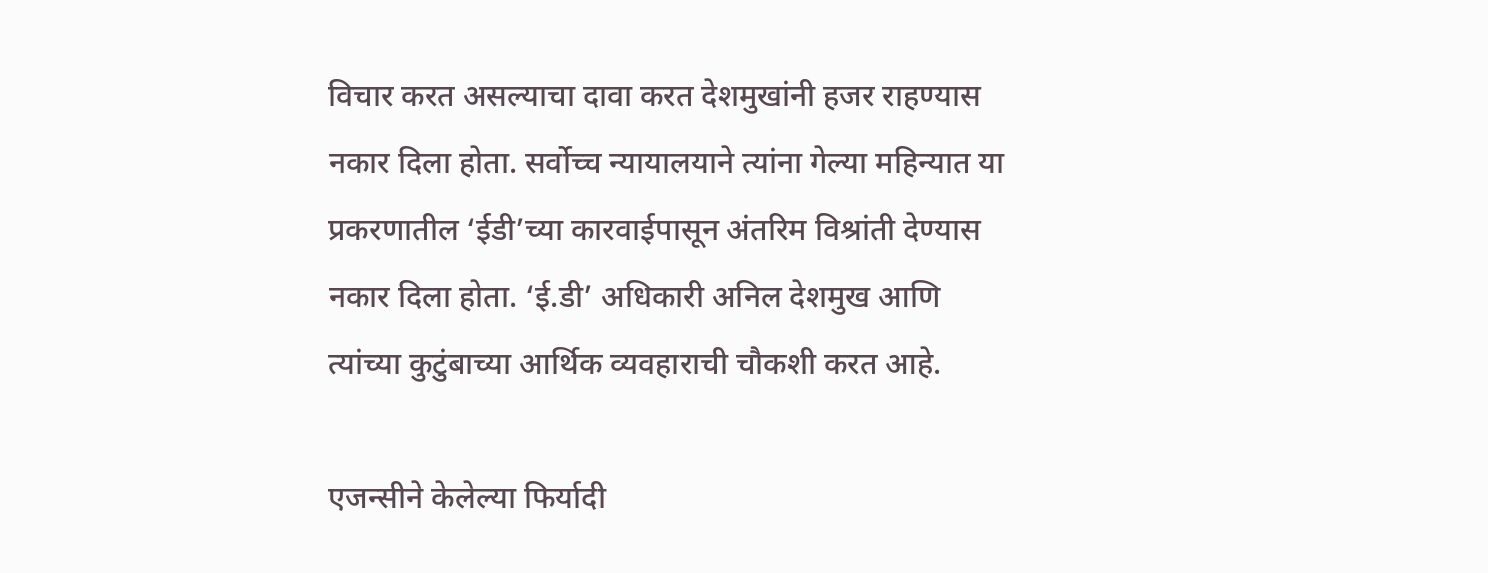विचार करत असल्याचा दावा करत देशमुखांनी हजर राहण्यास नकार दिला होता. सर्वोच्च न्यायालयाने त्यांना गेल्या महिन्यात या प्रकरणातील ‘ईडी’च्या कारवाईपासून अंतरिम विश्रांती देण्यास नकार दिला होता. ‘ई.डी’ अधिकारी अनिल देशमुख आणि त्यांच्या कुटुंबाच्या आर्थिक व्यवहाराची चौकशी करत आहे.

एजन्सीने केलेल्या फिर्यादी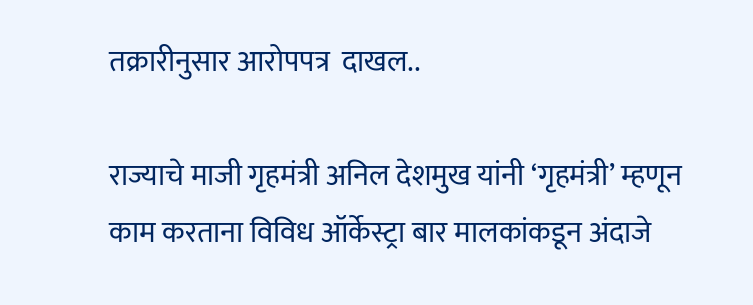तक्रारीनुसार आरोपपत्र  दाखल..

राज्याचे माजी गृहमंत्री अनिल देशमुख यांनी ‘गृहमंत्री’ म्हणून काम करताना विविध ऑर्केस्ट्रा बार मालकांकडून अंदाजे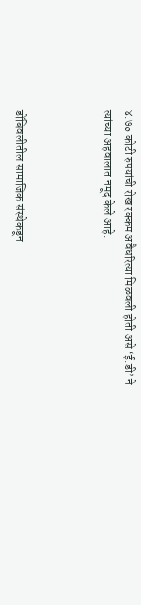४.७० कोटी रुपयांची रोख रक्कम अवैधरित्या मिळवली होती असे ‘ई.डी’ ने  त्यांच्या अहवालात नमूद केले आहे.



डोंबिवलीतील सामाजिक संस्थेकडून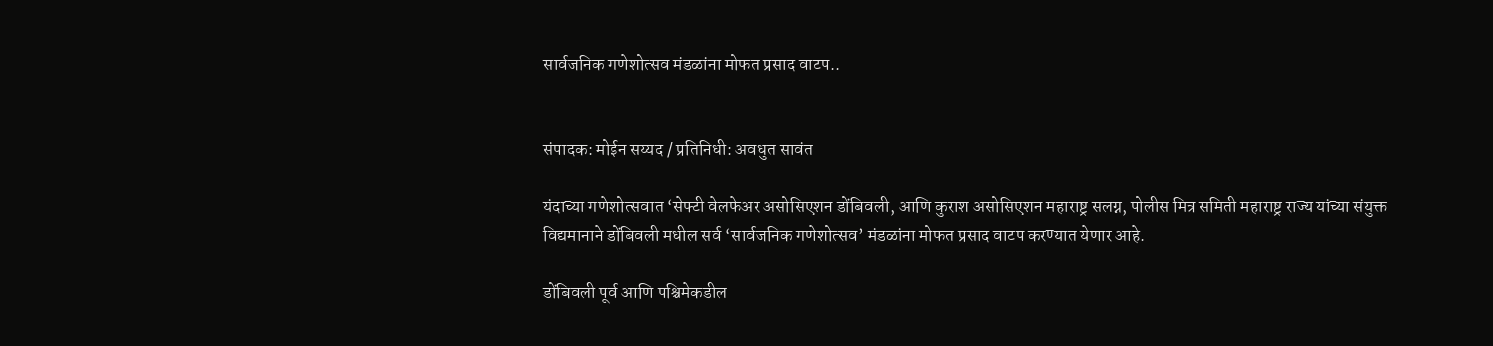सार्वजनिक गणेशोत्सव मंडळांना मोफत प्रसाद वाटप..


संपादक: मोईन सय्यद / प्रतिनिधी: अवधुत सावंत

यंदाच्या गणेशोत्सवात ‘सेफ्टी वेलफेअर असोसिएशन डोंबिवली, आणि कुराश असोसिएशन महाराष्ट्र सलग्न, पोलीस मित्र समिती महाराष्ट्र राज्य यांच्या संयुक्त विद्यमानाने डोंबिवली मधील सर्व ‘सार्वजनिक गणेशोत्सव’ मंडळांना मोफत प्रसाद वाटप करण्यात येणार आहे.

डोंबिवली पूर्व आणि पश्चिमेकडील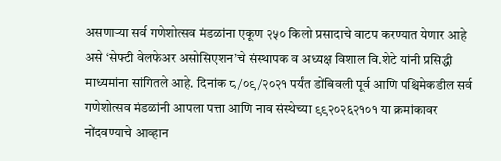असणाऱ्या सर्व गणेशोत्सव मंडळांना एकूण २५० किलो प्रसादाचे वाटप करण्यात येणार आहे असे ‘सेफ्टी वेलफेअर असोसिएशन’चे संस्थापक व अध्यक्ष विशाल वि.शेटे यांनी प्रसिद्धी माध्यमांना सांगितले आहे. दिनांक ८/०९/२०२१ पर्यंत डोंबिवली पूर्व आणि पश्चिमेकडील सर्व गणेशोत्सव मंडळांनी आपला पत्ता आणि नाव संस्थेच्या ९९२०२६२१०१ या क्रमांकावर नोंदवण्याचे आव्हान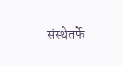संस्थेतर्फे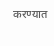करण्यात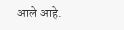आले आहे.